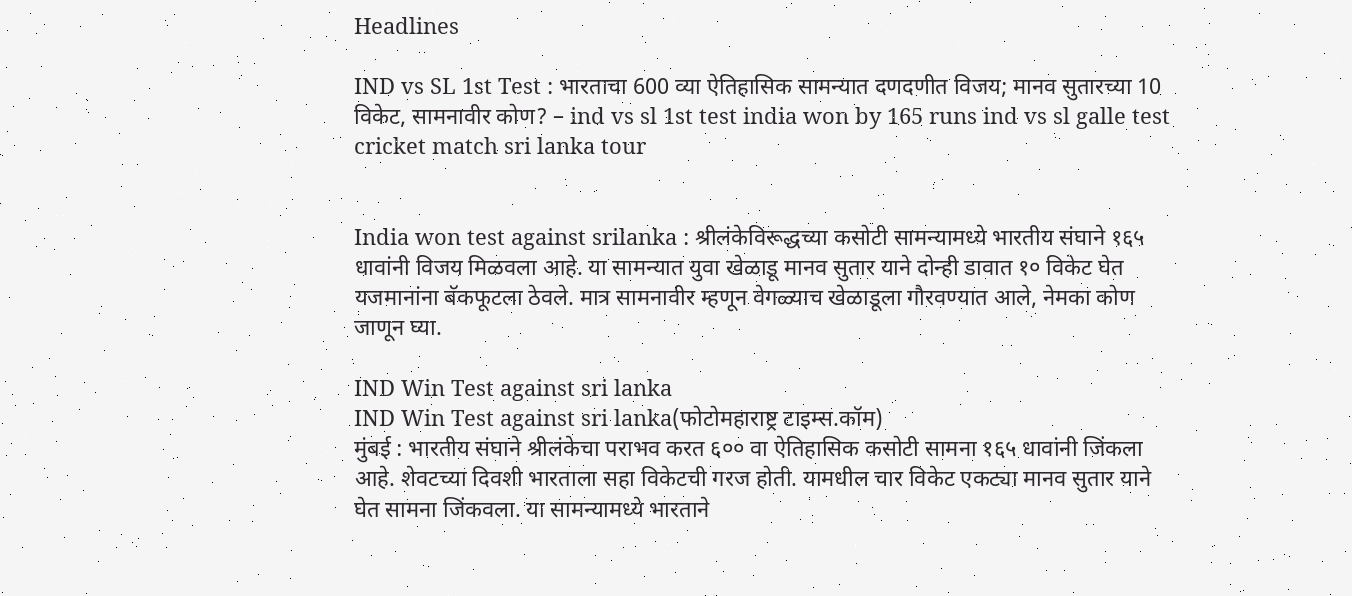Headlines

IND vs SL 1st Test : भारताचा 600 व्या ऐतिहासिक सामन्यात दणदणीत विजय; मानव सुतारच्या 10 विकेट, सामनावीर कोण? – ind vs sl 1st test india won by 165 runs ind vs sl galle test cricket match sri lanka tour


India won test against srilanka : श्रीलंकेविरूद्धच्या कसोटी सामन्यामध्ये भारतीय संघाने १६५ धावांनी विजय मिळवला आहे. या सामन्यात युवा खेळाडू मानव सुतार याने दोन्ही डावात १० विकेट घेत यजमानांना बॅकफूटला ठेवले. मात्र सामनावीर म्हणून वेगळ्याच खेळाडूला गौरवण्यात आले, नेमका कोण जाणून घ्या.

IND Win Test against sri lanka
IND Win Test against sri lanka(फोटोमहाराष्ट्र टाइम्स.कॉम)
मुंबई : भारतीय संघाने श्रीलंकेचा पराभव करत ६०० वा ऐतिहासिक कसोटी सामना १६५ धावांनी जिंकला आहे. शेवटच्या दिवशी भारताला सहा विकेटची गरज होती. यामधील चार विकेट एकट्या मानव सुतार याने घेत सामना जिंकवला. या सामन्यामध्ये भारताने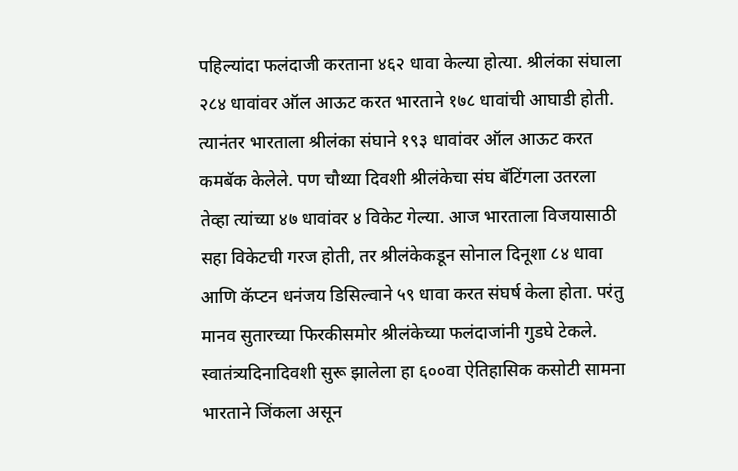पहिल्यांदा फलंदाजी करताना ४६२ धावा केल्या होत्या. श्रीलंका संघाला २८४ धावांवर ऑल आऊट करत भारताने १७८ धावांची आघाडी होती. त्यानंतर भारताला श्रीलंका संघाने १९३ धावांवर ऑल आऊट करत कमबॅक केलेले. पण चौथ्या दिवशी श्रीलंकेचा संघ बॅटिंगला उतरला तेव्हा त्यांच्या ४७ धावांवर ४ विकेट गेल्या. आज भारताला विजयासाठी सहा विकेटची गरज होती, तर श्रीलंकेकडून सोनाल दिनूशा ८४ धावा आणि कॅप्टन धनंजय डिसिल्वाने ५९ धावा करत संघर्ष केला होता. परंतु मानव सुतारच्या फिरकीसमोर श्रीलंकेच्या फलंदाजांनी गुडघे टेकले. स्वातंत्र्यदिनादिवशी सुरू झालेला हा ६००वा ऐतिहासिक कसोटी सामना भारताने जिंकला असून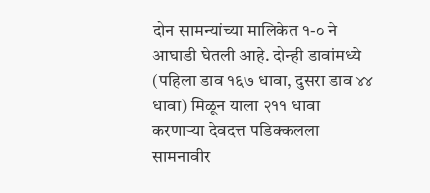दोन सामन्यांच्या मालिकेत १-० ने आघाडी घेतली आहे. दोन्ही डावांमध्ये (पहिला डाव १६७ धावा, दुसरा डाव ४४ धावा) मिळून याला २११ धावा करणाऱ्या देवदत्त पडिक्कलला सामनावीर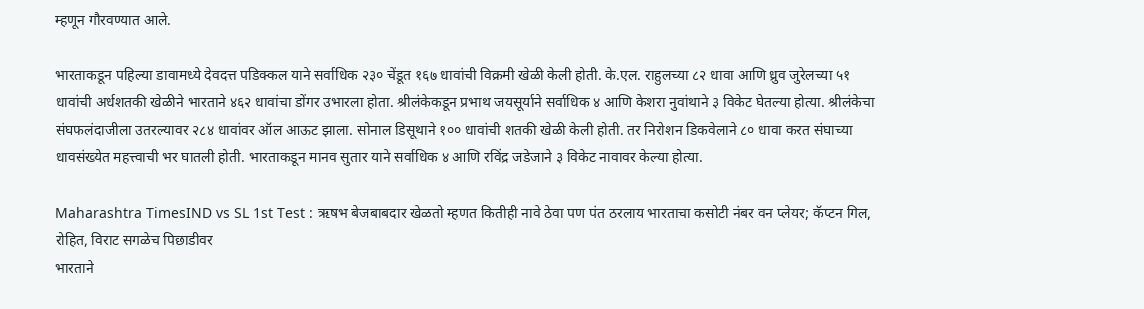म्हणून गौरवण्यात आले.

भारताकडून पहिल्या डावामध्ये देवदत्त पडिक्कल याने सर्वाधिक २३० चेंडूत १६७ धावांची विक्रमी खेळी केली होती. के.एल. राहुलच्या ८२ धावा आणि ध्रुव जुरेलच्या ५१ धावांची अर्धशतकी खेळीने भारताने ४६२ धावांचा डोंगर उभारला होता. श्रीलंकेकडून प्रभाथ जयसूर्याने सर्वाधिक ४ आणि केशरा नुवांथाने ३ विकेट घेतल्या होत्या. श्रीलंकेचा संघफलंदाजीला उतरल्यावर २८४ धावांवर ऑल आऊट झाला. सोनाल डिसूथाने १०० धावांची शतकी खेळी केली होती. तर निरोशन डिकवेलाने ८० धावा करत संघाच्या धावसंख्येत महत्त्वाची भर घातली होती. भारताकडून मानव सुतार याने सर्वाधिक ४ आणि रविंद्र जडेजाने ३ विकेट नावावर केल्या होत्या.

Maharashtra TimesIND vs SL 1st Test : ऋषभ बेजबाबदार खेळतो म्हणत कितीही नावे ठेवा पण पंत ठरलाय भारताचा कसोटी नंबर वन प्लेयर; कॅप्टन गिल, रोहित, विराट सगळेच पिछाडीवर
भारताने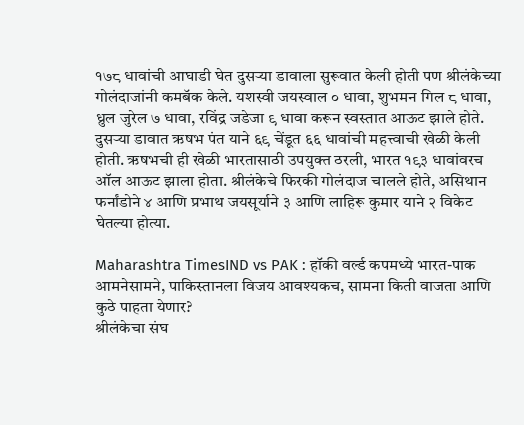१७८ धावांची आघाडी घेत दुसऱ्या डावाला सुरूवात केली होती पण श्रीलंकेच्या गोलंदाजांनी कमबॅक केले. यशस्वी जयस्वाल ० धावा, शुभमन गिल ८ धावा, ध्रुल जुरेल ७ धावा, रविंद्र जडेजा ९ धावा करून स्वस्तात आऊट झाले होते. दुसऱ्या डावात ऋषभ पंत याने ६९ चेंडूत ६६ धावांची महत्त्वाची खेळी केली होती. ऋषभची ही खेळी भारतासाठी उपयुक्त ठरली, भारत १९३ धावांवरच ऑल आऊट झाला होता. श्रीलंकेचे फिरकी गोलंदाज चालले होते, असिथान फर्नांडोने ४ आणि प्रभाथ जयसूर्याने ३ आणि लाहिरू कुमार याने २ विकेट घेतल्या होत्या.

Maharashtra TimesIND vs PAK : हॉकी वर्ल्ड कपमध्ये भारत-पाक आमनेसामने, पाकिस्तानला विजय आवश्यकच, सामना किती वाजता आणि कुठे पाहता येणार?
श्रीलंकेचा संघ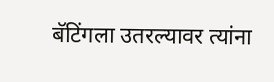बॅटिंगला उतरल्यावर त्यांना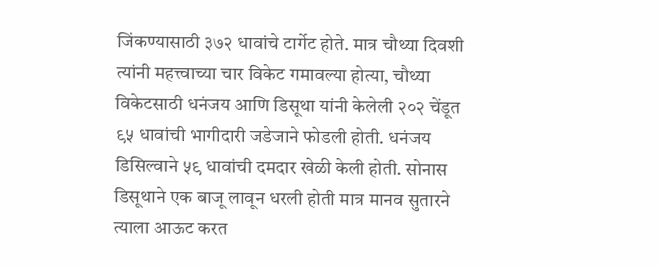जिंकण्यासाठी ३७२ धावांचे टार्गेट होते. मात्र चौथ्या दिवशी त्यांनी महत्त्वाच्या चार विकेट गमावल्या होत्या, चौथ्या विकेटसाठी धनंजय आणि डिसूथा यांनी केलेली २०२ चेंडूत ९५ धावांची भागीदारी जडेजाने फोडली होती. धनंजय डिसिल्वाने ५९ धावांची दमदार खेळी केली होती. सोनास डिसूथाने एक बाजू लावून धरली होती मात्र मानव सुतारने त्याला आऊट करत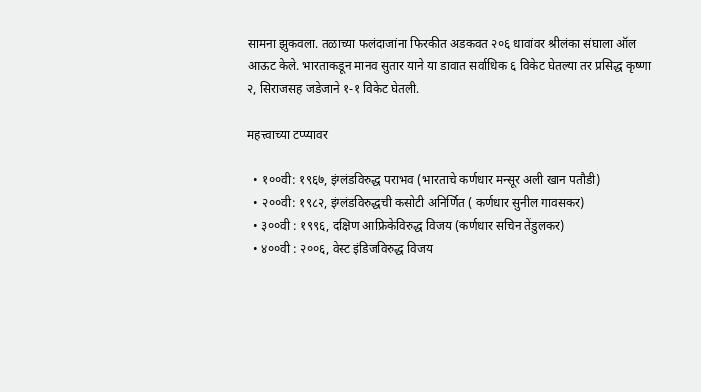सामना झुकवला. तळाच्या फलंदाजांना फिरकीत अडकवत २०६ धावांवर श्रीलंका संघाला ऑल आऊट केले. भारताकडून मानव सुतार याने या डावात सर्वाधिक ६ विकेट घेतल्या तर प्रसिद्ध कृष्णा २, सिराजसह जडेजाने १-१ विकेट घेतली.

महत्त्वाच्या टप्प्यावर

  • १००वी: १९६७, इंग्लंडविरुद्ध पराभव (भारताचे कर्णधार मन्सूर अली खान पतौडी)
  • २००वी: १९८२, इंग्लंडविरुद्धची कसोटी अनिर्णित ( कर्णधार सुनील गावसकर)
  • ३००वी : १९९६, दक्षिण आफ्रिकेविरुद्ध विजय (कर्णधार सचिन तेंडुलकर)
  • ४००वी : २००६, वेस्ट इंडिजविरुद्ध विजय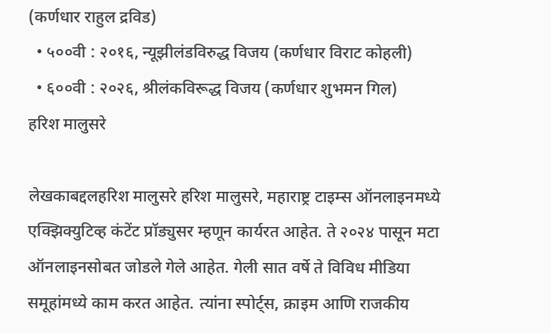(कर्णधार राहुल द्रविड)
  • ५००वी : २०१६, न्यूझीलंडविरुद्ध विजय (कर्णधार विराट कोहली)
  • ६००वी : २०२६, श्रीलंकविरूद्ध विजय (कर्णधार शुभमन गिल)
हरिश मालुसरे

लेखकाबद्दलहरिश मालुसरे हरिश मालुसरे, महाराष्ट्र टाइम्स ऑनलाइनमध्ये एक्झिक्युटिव्ह कंटेंट प्रॉड्युसर म्हणून कार्यरत आहेत. ते २०२४ पासून मटा ऑनलाइनसोबत जोडले गेले आहेत. गेली सात वर्षे ते विविध मीडिया समूहांमध्ये काम करत आहेत. त्यांना स्पोर्ट्स, क्राइम आणि राजकीय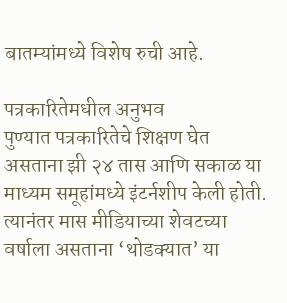बातम्यांमध्ये विशेष रुची आहे.

पत्रकारितेमधील अनुभव
पुण्यात पत्रकारितेचे शिक्षण घेत असताना झी २४ तास आणि सकाळ या माध्यम समूहांमध्ये इंटर्नशीप केली होती. त्यानंतर मास मीडियाच्या शेवटच्या वर्षाला असताना ‘थोडक्यात’ या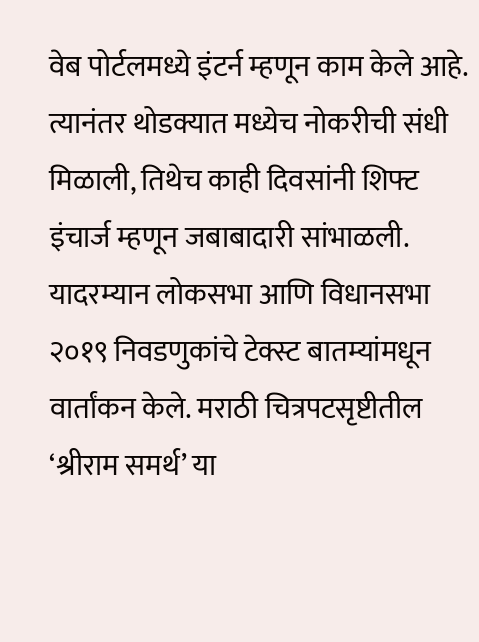वेब पोर्टलमध्ये इंटर्न म्हणून काम केले आहे. त्यानंतर थोडक्यात मध्येच नोकरीची संधी मिळाली, तिथेच काही दिवसांनी शिफ्ट इंचार्ज म्हणून जबाबादारी सांभाळली. यादरम्यान लोकसभा आणि विधानसभा २०१९ निवडणुकांचे टेक्स्ट बातम्यांमधून वार्तांकन केले. मराठी चित्रपटसृष्टीतील ‘श्रीराम समर्थ’ या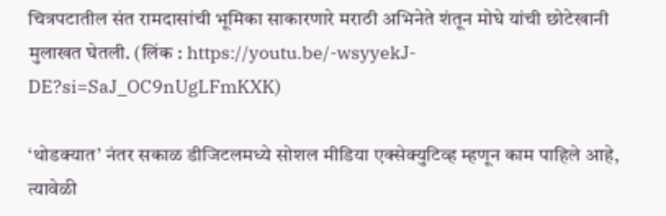चित्रपटातील संत रामदासांची भूमिका साकारणारे मराठी अभिनेते शंतून मोघे यांची छोटेखानी मुलाखत घेतली. (लिंक : https://youtu.be/-wsyyekJ-DE?si=SaJ_OC9nUgLFmKXK)

‘थोडक्यात’ नंतर सकाळ डीजिटलमध्ये सोशल मीडिया एक्सेक्युटिव्ह म्हणून काम पाहिले आहे, त्यावेळी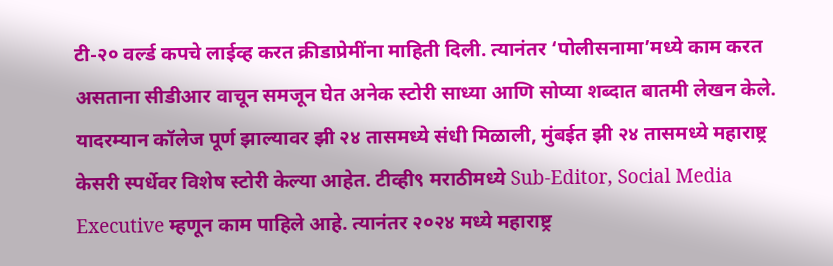टी-२० वर्ल्ड कपचे लाईव्ह करत क्रीडाप्रेमींना माहिती दिली. त्यानंतर ‘पोलीसनामा’मध्ये काम करत असताना सीडीआर वाचून समजून घेत अनेक स्टोरी साध्या आणि सोप्या शब्दात बातमी लेखन केले. यादरम्यान कॉलेज पूर्ण झाल्यावर झी २४ तासमध्ये संधी मिळाली, मुंबईत झी २४ तासमध्ये महाराष्ट्र केसरी स्पर्धेवर विशेष स्टोरी केल्या आहेत. टीव्ही९ मराठीमध्ये Sub-Editor, Social Media Executive म्हणून काम पाहिले आहे. त्यानंतर २०२४ मध्ये महाराष्ट्र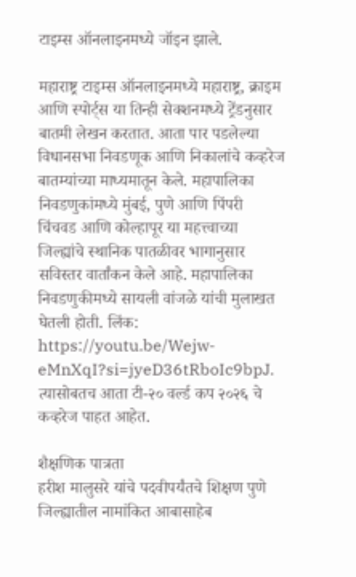टाइम्स ऑनलाइनमध्ये जॉइन झाले.

महाराष्ट्र टाइम्स ऑनलाइनमध्ये महाराष्ट्र, क्राइम आणि स्पोर्ट्स या तिन्ही सेक्शनमध्ये ट्रेंडनुसार बातमी लेखन करतात. आता पार पडलेल्या विधानसभा निवडणूक आणि निकालांचे कव्हरेज बातम्यांच्या माध्यमातून केले. महापालिका निवडणुकांमध्ये मुंबई, पुणे आणि पिंपरी चिंचवड आणि कोल्हापूर या महत्त्वाच्या जिल्ह्यांचे स्थानिक पातळीवर भागानुसार सविस्तर वार्तांकन केले आहे. महापालिका निवडणुकीमध्ये सायली वांजळे यांची मुलाखत घेतली होती. लिंक: https://youtu.be/Wejw-eMnXqI?si=jyeD36tRboIc9bpJ. त्यासोबतच आता टी-२० वर्ल्ड कप २०२६ चे कव्हरेज पाहत आहेत.

शैक्षणिक पात्रता
हरीश मालुसरे यांचे पदवीपर्यंतचे शिक्षण पुणे जिल्ह्यातील नामांकित आबासाहेब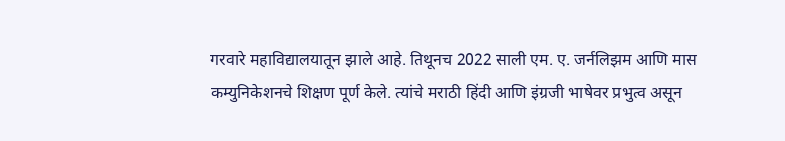गरवारे महाविद्यालयातून झाले आहे. तिथूनच 2022 साली एम. ए. जर्नलिझम आणि मास कम्युनिकेशनचे शिक्षण पूर्ण केले. त्यांचे मराठी हिंदी आणि इंग्रजी भाषेवर प्रभुत्व असून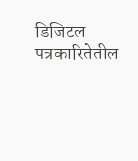डिजिटल पत्रकारितेतील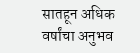सातहून अधिक वर्षांचा अनुभव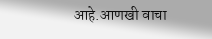आहे.आणखी वाचा